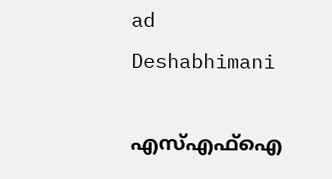ad
Deshabhimani

എസ്‌എഫ്‌ഐ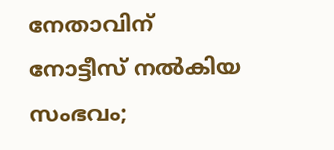നേതാവിന് നോട്ടീസ് നല്‍കിയ സംഭവം;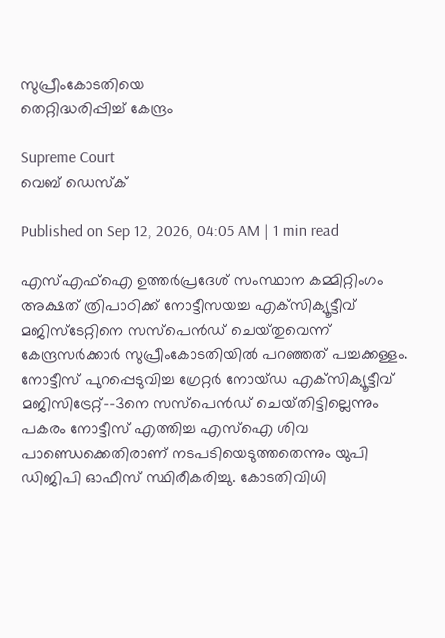സുപ്രീംകോടതിയെ
തെറ്റിദ്ധരിപ്പിച്ച് കേന്ദ്രം

Supreme Court
വെബ് ഡെസ്ക്

Published on Sep 12, 2026, 04:05 AM | 1 min read

എസ്‌എഫ്‌ഐ ഉത്തർപ്രദേശ്‌ സംസ്ഥാന കമ്മിറ്റിംഗം അക്ഷത്‌ ത്രിപാഠിക്ക്‌ നോട്ടീസയച്ച എക്‌സിക്യൂട്ടീവ്‌ മജിസ്‌ടേറ്റിനെ സസ്‌പെൻഡ്‌ ചെയ്‌തുവെന്ന്‌ കേന്ദ്രസർക്കാർ സുപ്രീംകോടതിയിൽ പറഞ്ഞത്‌ പച്ചക്കള്ളം. നോട്ടീസ്‌ പുറപ്പെടുവിച്ച ഗ്രേറ്റർ നോയ്‌ഡ എക്‌സിക്യൂട്ടീവ്‌ മജിസിട്രേറ്റ്‌-–3നെ സസ്‌പെൻഡ്‌ ചെയ്‌തിട്ടില്ലെന്നും പകരം നോട്ടീസ്‌ എത്തിച്ച എസ്‌ഐ ശിവ പാണ്ഡെക്കെതിരാണ്‌ നടപടിയെടുത്തതെന്നും യുപി ഡിജിപി ഓഫീസ്‌ സ്ഥിരീകരിച്ചു. കോടതിവിധി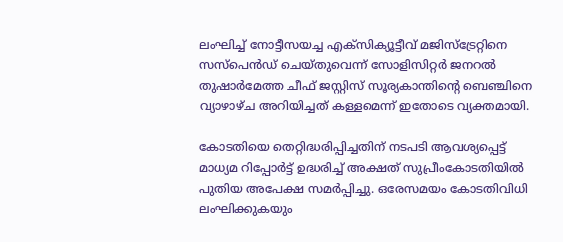ലംഘിച്ച്‌ നോട്ടീസയച്ച എക്‌സിക്യൂട്ടീവ്‌ മജിസ്‌ട്രേറ്റിനെ സസ്‌പെൻഡ്‌ ചെയ്‌തുവെന്ന്‌ സോളിസിറ്റർ ജനറൽ തുഷാർമേത്ത ചീഫ്‌ ജസ്റ്റിസ്‌ സൂര്യകാന്തിന്റെ ബെഞ്ചിനെ വ്യാഴാഴ്‌ച അറിയിച്ചത്‌ കള്ളമെന്ന് ഇതോടെ വ്യക്തമായി.

കോടതിയെ തെറ്റിദ്ധരിപ്പിച്ചതിന്‌ നടപടി ആവശ്യപ്പെട്ട്‌ മാധ്യമ റിപ്പോർട്ട്‌ ഉദ്ധരിച്ച്‌ അക്ഷത്‌ സുപ്രീംകോടതിയിൽ പുതിയ അപേക്ഷ സമർപ്പിച്ചു. ഒരേസമയം കോടതിവിധി ലംഘിക്കുകയും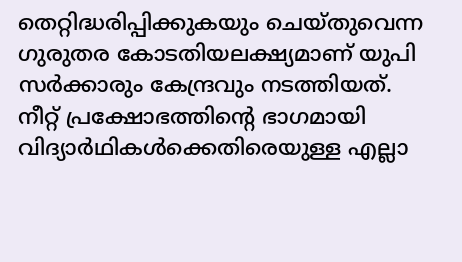തെറ്റിദ്ധരിപ്പിക്കുകയും ചെയ്‌തുവെന്ന ഗുരുതര കോടതിയലക്ഷ്യമാണ്‌ യുപി സർക്കാരും കേന്ദ്രവും നടത്തിയത്‌. നീറ്റ്‌ പ്രക്ഷോഭത്തിന്റെ ഭാഗമായി വിദ്യാർഥികൾക്കെതിരെയുള്ള എല്ലാ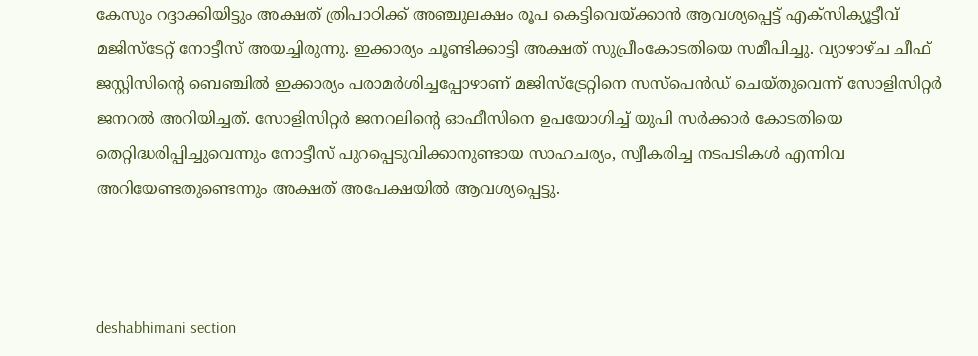കേസും റദ്ദാക്കിയിട്ടും അക്ഷത്‌ ത്രിപാഠിക്ക്‌ അഞ്ചുലക്ഷം രൂപ കെട്ടിവെയ്‌ക്കാൻ ആവശ്യപ്പെട്ട് എക്‌സിക്യൂട്ടീവ്‌ മജിസ്‌ടേറ്റ്‌ നോട്ടീസ്‌ അയച്ചിരുന്നു. ഇക്കാര്യം ചൂണ്ടിക്കാട്ടി അക്ഷത് സുപ്രീംകോടതിയെ സമീപിച്ചു. വ്യാഴാഴ്‌ച ചീഫ്‌ ജസ്റ്റിസിന്റെ ബെഞ്ചിൽ ഇക്കാര്യം പരാമർശിച്ചപ്പോഴാണ്‌ മജിസ്‌ട്രേറ്റിനെ സസ്‌പെൻഡ്‌ ചെയ്‌തുവെന്ന്‌ സോളിസിറ്റർ ജനറൽ അറിയിച്ചത്‌. സോളിസിറ്റർ ജനറലിന്റെ ഓഫീസിനെ ഉപയോഗിച്ച്‌ യുപി സർക്കാർ കോടതിയെ തെറ്റിദ്ധരിപ്പിച്ചുവെന്നും നോട്ടീസ് പുറപ്പെടുവിക്കാനുണ്ടായ സാഹചര്യം, സ്വീകരിച്ച നടപടികൾ എന്നിവ അറിയേണ്ടതുണ്ടെന്നും അക്ഷത്‌ അപേക്ഷയിൽ ആവശ്യപ്പെട്ടു.



deshabhimani section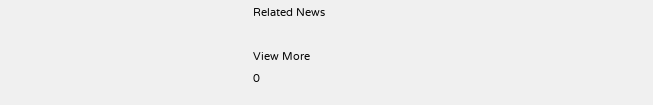Related News

View More
0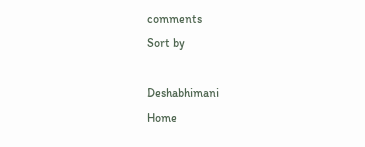comments
Sort by

Deshabhimani
Home